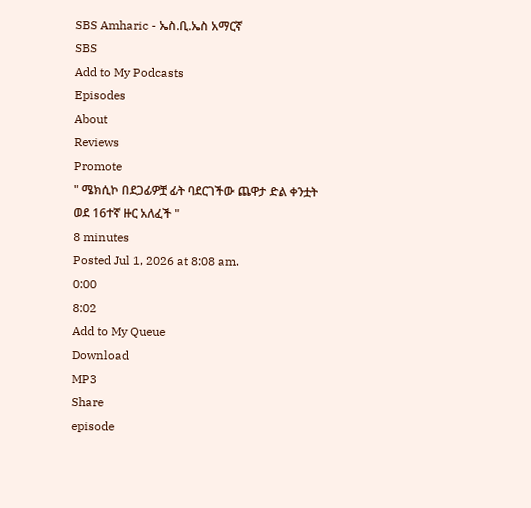SBS Amharic - ኤስ.ቢ.ኤስ አማርኛ
SBS
Add to My Podcasts
Episodes
About
Reviews
Promote
" ሜክሲኮ በደጋፊዎቿ ፊት ባደርገችው ጨዋታ ድል ቀንቷት ወደ 16ተኛ ዙር አለፈች "
8 minutes
Posted Jul 1, 2026 at 8:08 am.
0:00
8:02
Add to My Queue
Download
MP3
Share
episode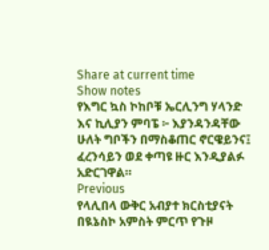Share at current time
Show notes
የእግር ኳስ ኮከቦቹ ኤርሊንግ ሃላንድ እና ኪሊያን ምባፔ ፦ እያንዳንዳቸው ሁለት ግቦችን በማስቆጠር ኖርዌይንና፤ ፈረንሳይን ወደ ቀጣዩ ዙር እንዲያልፉ አድርገዋል።
Previous
የላሊበላ ውቅር አብያተ ክርስቲያናት በዪኔስኮ አምስት ምርጥ የጉዞ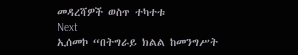መዳረሻዎች ወስጥ ተካተቱ
Next
ኢሰመኮ “በትግራይ ክልል ከመንግሥት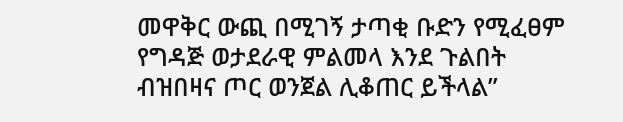መዋቅር ውጪ በሚገኝ ታጣቂ ቡድን የሚፈፀም የግዳጅ ወታደራዊ ምልመላ እንደ ጉልበት ብዝበዛና ጦር ወንጀል ሊቆጠር ይችላል”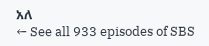አለ
← See all 933 episodes of SBS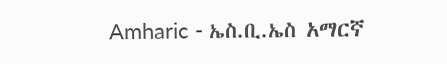Amharic - ኤስ.ቢ.ኤስ አማርኛ